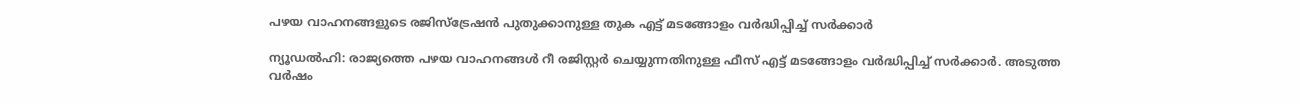പഴയ വാഹനങ്ങളുടെ രജിസ്‌ട്രേഷന്‍ പുതുക്കാനുള്ള തുക എട്ട് മടങ്ങോളം വര്‍ദ്ധിപ്പിച്ച് സര്‍ക്കാര്‍

ന്യൂഡല്‍ഹി: രാജ്യത്തെ പഴയ വാഹനങ്ങള്‍ റീ രജിസ്റ്റര്‍ ചെയ്യുന്നതിനുള്ള ഫീസ് എട്ട് മടങ്ങോളം വര്‍ദ്ധിപ്പിച്ച് സര്‍ക്കാര്‍. അടുത്ത വര്‍ഷം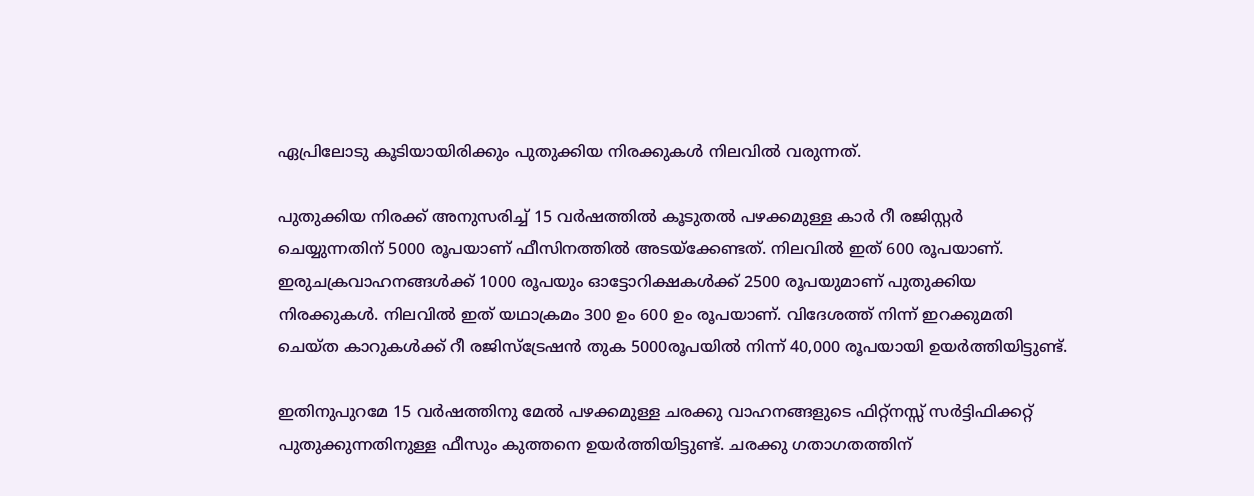ഏപ്രിലോടു കൂടിയായിരിക്കും പുതുക്കിയ നിരക്കുകള്‍ നിലവില്‍ വരുന്നത്.

പുതുക്കിയ നിരക്ക് അനുസരിച്ച് 15 വര്‍ഷത്തില്‍ കൂടുതല്‍ പഴക്കമുള്ള കാര്‍ റീ രജിസ്റ്റര്‍ ചെയ്യുന്നതിന് 5000 രൂപയാണ് ഫീസിനത്തില്‍ അടയ്‌ക്കേണ്ടത്. നിലവില്‍ ഇത് 600 രൂപയാണ്. ഇരുചക്രവാഹനങ്ങള്‍ക്ക് 1000 രൂപയും ഓട്ടോറിക്ഷകള്‍ക്ക് 2500 രൂപയുമാണ് പുതുക്കിയ നിരക്കുകള്‍. നിലവില്‍ ഇത് യഥാക്രമം 300 ഉം 600 ഉം രൂപയാണ്. വിദേശത്ത് നിന്ന് ഇറക്കുമതി ചെയ്ത കാറുകള്‍ക്ക് റീ രജിസ്‌ട്രേഷന്‍ തുക 5000രൂപയില്‍ നിന്ന് 40,000 രൂപയായി ഉയര്‍ത്തിയിട്ടുണ്ട്.

ഇതിനുപുറമേ 15 വര്‍ഷത്തിനു മേല്‍ പഴക്കമുള്ള ചരക്കു വാഹനങ്ങളുടെ ഫിറ്റ്‌നസ്സ് സര്‍ട്ടിഫിക്കറ്റ് പുതുക്കുന്നതിനുള്ള ഫീസും കുത്തനെ ഉയര്‍ത്തിയിട്ടുണ്ട്. ചരക്കു ഗതാഗതത്തിന്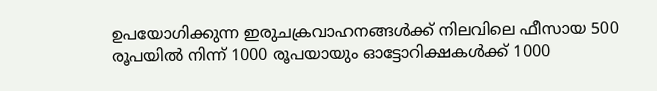ഉപയോഗിക്കുന്ന ഇരുചക്രവാഹനങ്ങള്‍ക്ക് നിലവിലെ ഫീസായ 500 രൂപയില്‍ നിന്ന് 1000 രൂപയായും ഓട്ടോറിക്ഷകള്‍ക്ക് 1000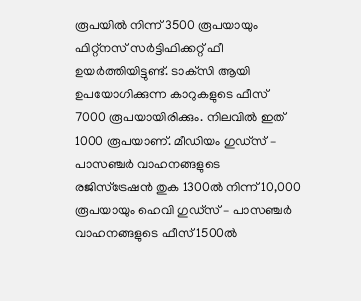രൂപയില്‍ നിന്ന് 3500 രൂപയായും ഫിറ്റ്‌നസ് സര്‍ട്ടിഫിക്കറ്റ് ഫീ ഉയര്‍ത്തിയിട്ടുണ്ട്. ടാക്‌സി ആയി ഉപയോഗിക്കുന്ന കാറുകളുടെ ഫീസ് 7000 രൂപയായിരിക്കും. നിലവില്‍ ഇത് 1000 രൂപയാണ്. മീഡിയം ഗുഡ്‌സ് – പാസഞ്ചര്‍ വാഹനങ്ങളുടെ രജിസ്‌ട്രേഷന്‍ തുക 1300ല്‍ നിന്ന് 10,000 രൂപയായും ഹെവി ഗുഡ്‌സ് – പാസഞ്ചര്‍ വാഹനങ്ങളുടെ ഫീസ് 1500ല്‍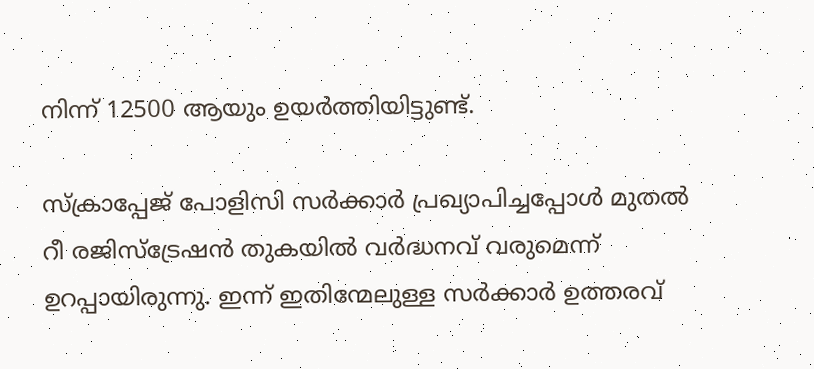നിന്ന് 12500 ആയും ഉയര്‍ത്തിയിട്ടുണ്ട്.

സ്‌ക്രാപ്പേജ് പോളിസി സര്‍ക്കാര്‍ പ്രഖ്യാപിച്ചപ്പോള്‍ മുതല്‍ റീ രജിസ്‌ട്രേഷന്‍ തുകയില്‍ വര്‍ദ്ധനവ് വരുമെന്ന് ഉറപ്പായിരുന്നു. ഇന്ന് ഇതിന്മേലുള്ള സര്‍ക്കാര്‍ ഉത്തരവ്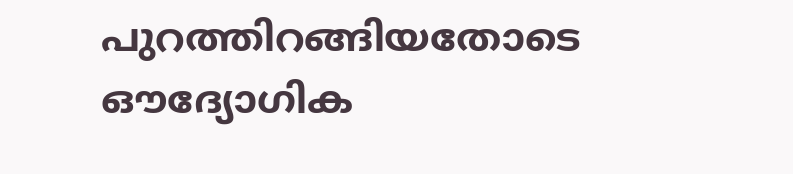പുറത്തിറങ്ങിയതോടെ ഔദ്യോഗിക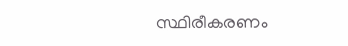സ്ഥിരീകരണം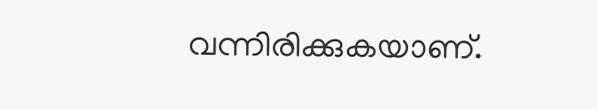വന്നിരിക്കുകയാണ്.